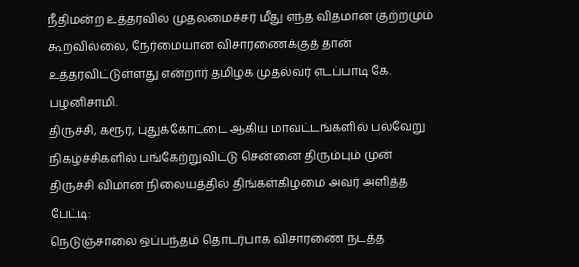நீதிமன்ற உத்தரவில் முதலமைச்சர் மீது எந்த விதமான குற்றமும் கூறவில்லை, நேர்மையான விசாரணைக்குத் தான் உத்தரவிட்டுள்ளது என்றார் தமிழக முதல்வர் எடப்பாடி கே. பழனிசாமி.
திருச்சி, கரூர், புதுக்கோட்டை ஆகிய மாவட்டங்களில் பல்வேறு நிகழ்ச்சிகளில் பங்கேற்றுவிட்டு சென்னை திரும்பும் முன் திருச்சி விமான நிலையத்தில் திங்கள்கிழமை அவர் அளித்த பேட்டி:
நெடுஞ்சாலை ஒப்பந்தம் தொடர்பாக விசாரணை நடத்த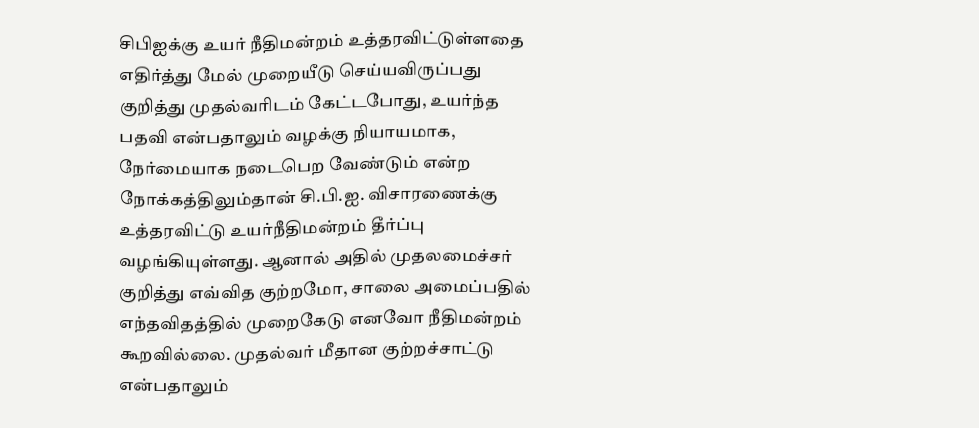சிபிஐக்கு உயர் நீதிமன்றம் உத்தரவிட்டுள்ளதை எதிர்த்து மேல் முறையீடு செய்யவிருப்பது குறித்து முதல்வரிடம் கேட்டபோது, உயர்ந்த பதவி என்பதாலும் வழக்கு நியாயமாக, நேர்மையாக நடைபெற வேண்டும் என்ற நோக்கத்திலும்தான் சி.பி.ஐ. விசாரணைக்கு உத்தரவிட்டு உயர்நீதிமன்றம் தீர்ப்பு வழங்கியுள்ளது. ஆனால் அதில் முதலமைச்சர் குறித்து எவ்வித குற்றமோ, சாலை அமைப்பதில் எந்தவிதத்தில் முறைகேடு எனவோ நீதிமன்றம் கூறவில்லை. முதல்வர் மீதான குற்றச்சாட்டு என்பதாலும்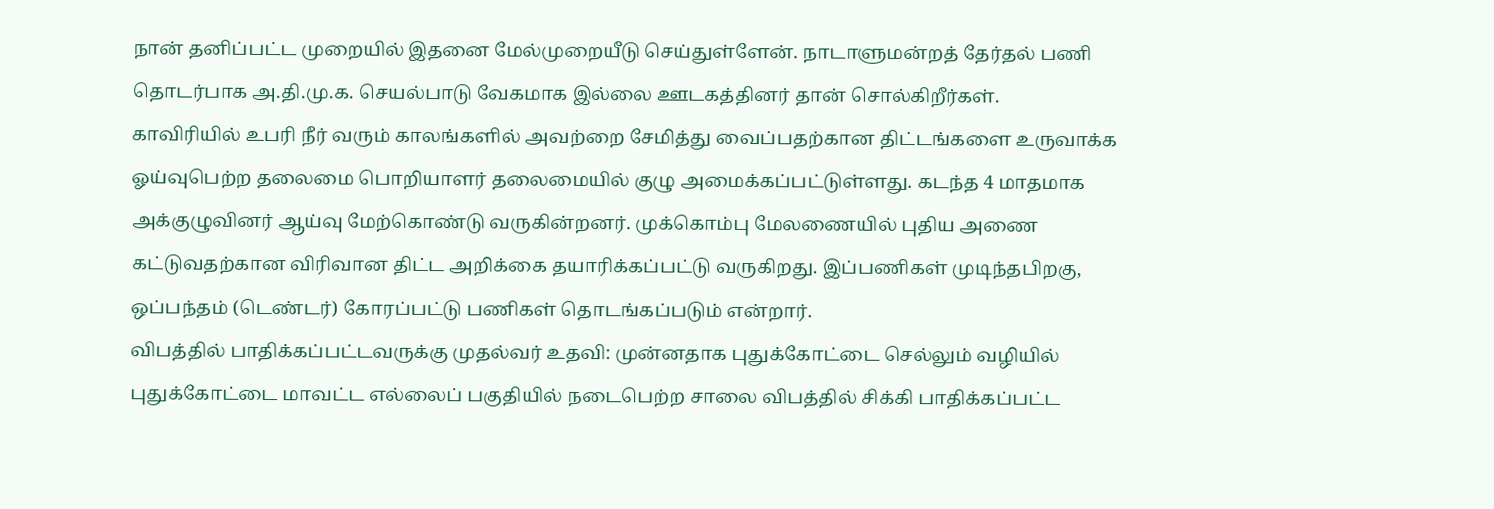நான் தனிப்பட்ட முறையில் இதனை மேல்முறையீடு செய்துள்ளேன். நாடாளுமன்றத் தேர்தல் பணி தொடர்பாக அ.தி.மு.க. செயல்பாடு வேகமாக இல்லை ஊடகத்தினர் தான் சொல்கிறீர்கள்.
காவிரியில் உபரி நீர் வரும் காலங்களில் அவற்றை சேமித்து வைப்பதற்கான திட்டங்களை உருவாக்க ஓய்வுபெற்ற தலைமை பொறியாளர் தலைமையில் குழு அமைக்கப்பட்டுள்ளது. கடந்த 4 மாதமாக அக்குழுவினர் ஆய்வு மேற்கொண்டு வருகின்றனர். முக்கொம்பு மேலணையில் புதிய அணை கட்டுவதற்கான விரிவான திட்ட அறிக்கை தயாரிக்கப்பட்டு வருகிறது. இப்பணிகள் முடிந்தபிறகு, ஒப்பந்தம் (டெண்டர்) கோரப்பட்டு பணிகள் தொடங்கப்படும் என்றார்.
விபத்தில் பாதிக்கப்பட்டவருக்கு முதல்வர் உதவி: முன்னதாக புதுக்கோட்டை செல்லும் வழியில் புதுக்கோட்டை மாவட்ட எல்லைப் பகுதியில் நடைபெற்ற சாலை விபத்தில் சிக்கி பாதிக்கப்பட்ட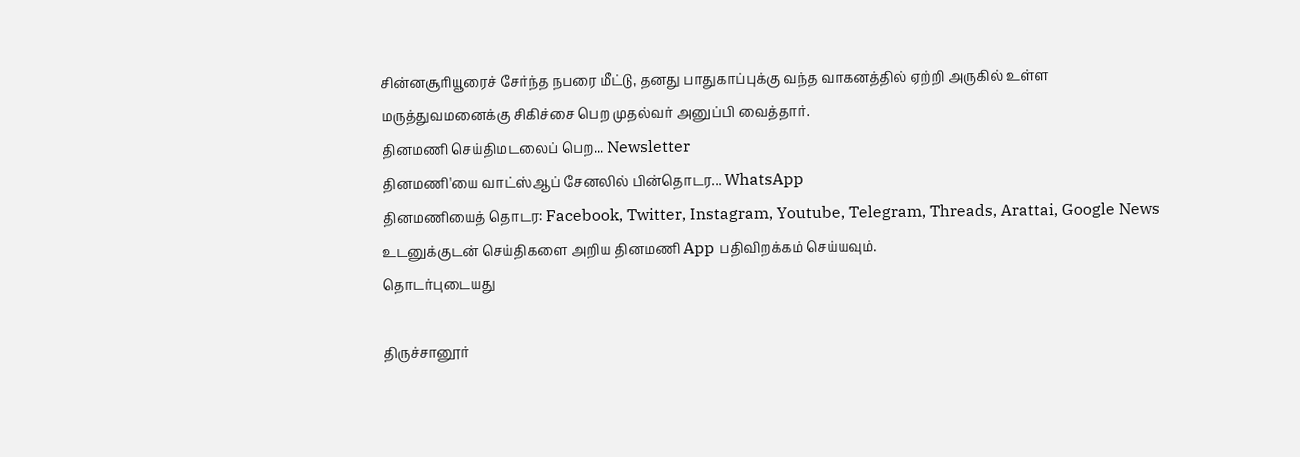சின்னசூரியூரைச் சேர்ந்த நபரை மீட்டு, தனது பாதுகாப்புக்கு வந்த வாகனத்தில் ஏற்றி அருகில் உள்ள மருத்துவமனைக்கு சிகிச்சை பெற முதல்வர் அனுப்பி வைத்தார்.
தினமணி செய்திமடலைப் பெற... Newsletter
தினமணி'யை வாட்ஸ்ஆப் சேனலில் பின்தொடர... WhatsApp
தினமணியைத் தொடர: Facebook, Twitter, Instagram, Youtube, Telegram, Threads, Arattai, Google News
உடனுக்குடன் செய்திகளை அறிய தினமணி App பதிவிறக்கம் செய்யவும்.
தொடர்புடையது

திருச்சானூர்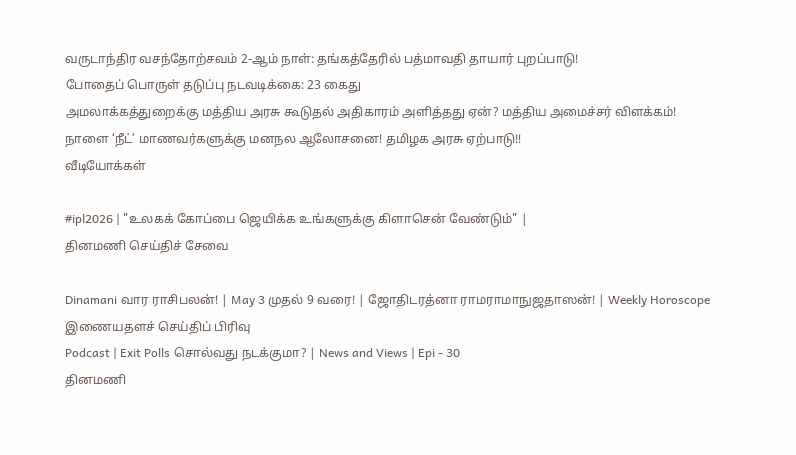வருடாந்திர வசந்தோற்சவம் 2-ஆம் நாள்: தங்கத்தேரில் பத்மாவதி தாயார் புறப்பாடு!
போதைப் பொருள் தடுப்பு நடவடிக்கை: 23 கைது
அமலாக்கத்துறைக்கு மத்திய அரசு கூடுதல் அதிகாரம் அளித்தது ஏன்? மத்திய அமைச்சர் விளக்கம்!
நாளை ‘நீட்’ மாணவர்களுக்கு மனநல ஆலோசனை! தமிழக அரசு ஏற்பாடு!!
வீடியோக்கள்

#ipl2026 | "உலகக் கோப்பை ஜெயிக்க உங்களுக்கு கிளாசென் வேண்டும்" |
தினமணி செய்திச் சேவை

Dinamani வார ராசிபலன்! | May 3 முதல் 9 வரை! | ஜோதிடரத்னா ராமராமாநுஜதாஸன்! | Weekly Horoscope
இணையதளச் செய்திப் பிரிவு
Podcast | Exit Polls சொல்வது நடக்குமா? | News and Views | Epi - 30
தினமணி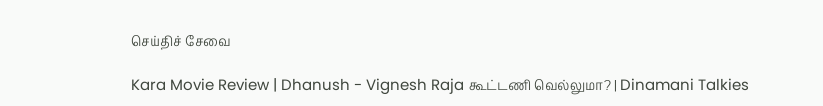செய்திச் சேவை

Kara Movie Review | Dhanush - Vignesh Raja கூட்டணி வெல்லுமா? | Dinamani Talkies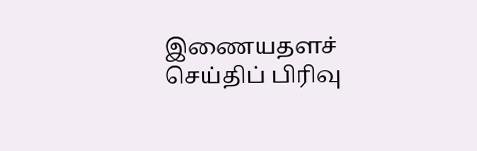இணையதளச் செய்திப் பிரிவு